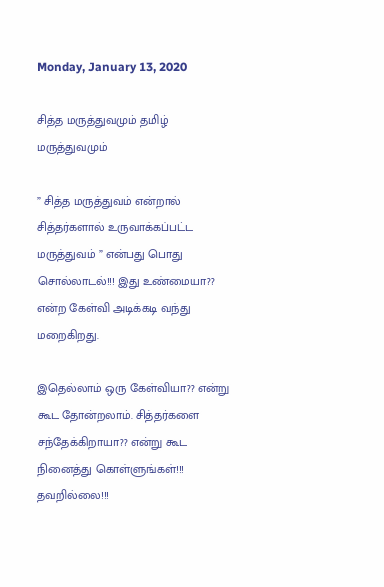Monday, January 13, 2020

சித்த மருத்துவமும் தமிழ் மருத்துவமும்

” சித்த மருத்துவம் என்றால் சித்தர்களால் உருவாக்கப்பட்ட மருத்துவம் ” என்பது பொது சொல்லாடல்!!! இது உண்மையா?? என்ற கேள்வி அடிக்கடி வந்து மறைகிறது.

இதெல்லாம் ஒரு கேள்வியா?? என்று கூட தோன்றலாம். சித்தர்களை சந்தேக்கிறாயா?? என்று கூட நினைத்து கொள்ளுங்கள்!!! தவறில்லை!!!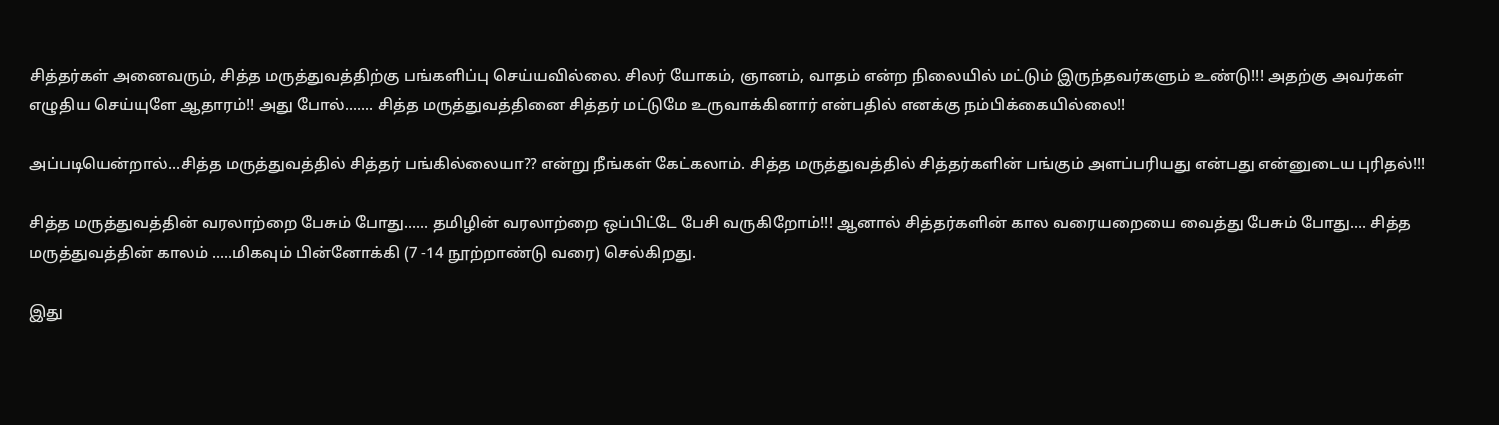சித்தர்கள் அனைவரும், சித்த மருத்துவத்திற்கு பங்களிப்பு செய்யவில்லை. சிலர் யோகம், ஞானம், வாதம் என்ற நிலையில் மட்டும் இருந்தவர்களும் உண்டு!!! அதற்கு அவர்கள் எழுதிய செய்யுளே ஆதாரம்!! அது போல்....... சித்த மருத்துவத்தினை சித்தர் மட்டுமே உருவாக்கினார் என்பதில் எனக்கு நம்பிக்கையில்லை!!

அப்படியென்றால்...சித்த மருத்துவத்தில் சித்தர் பங்கில்லையா?? என்று நீங்கள் கேட்கலாம். சித்த மருத்துவத்தில் சித்தர்களின் பங்கும் அளப்பரியது என்பது என்னுடைய புரிதல்!!!

சித்த மருத்துவத்தின் வரலாற்றை பேசும் போது...... தமிழின் வரலாற்றை ஒப்பிட்டே பேசி வருகிறோம்!!! ஆனால் சித்தர்களின் கால வரையறையை வைத்து பேசும் போது.... சித்த மருத்துவத்தின் காலம் .....மிகவும் பின்னோக்கி (7 -14 நூற்றாண்டு வரை) செல்கிறது.

இது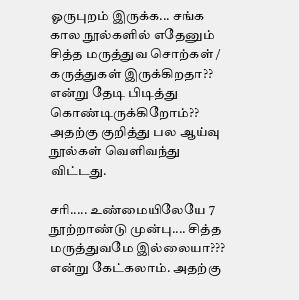ஓருபுறம் இருக்க... சங்க கால நூல்களில் எதேனும் சித்த மருத்துவ சொற்கள் / கருத்துகள் இருக்கிறதா?? என்று தேடி பிடித்து கொண்டிருக்கிறோம்?? அதற்கு குறித்து பல ஆய்வு நூல்கள் வெளிவந்து விட்டது.

சரி..... உண்மையிலேயே 7 நூற்றாண்டு முன்பு.... சித்த மருத்துவமே இல்லையா??? என்று கேட்கலாம். அதற்கு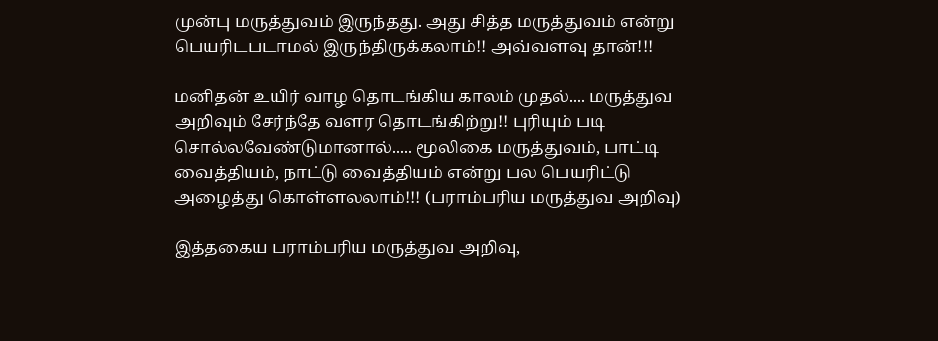முன்பு மருத்துவம் இருந்தது. அது சித்த மருத்துவம் என்று பெயரிடபடாமல் இருந்திருக்கலாம்!! அவ்வளவு தான்!!!

மனிதன் உயிர் வாழ தொடங்கிய காலம் முதல்.... மருத்துவ அறிவும் சேர்ந்தே வளர தொடங்கிற்று!! புரியும் படி சொல்லவேண்டுமானால்..... மூலிகை மருத்துவம், பாட்டி வைத்தியம், நாட்டு வைத்தியம் என்று பல பெயரிட்டு அழைத்து கொள்ளலலாம்!!! (பராம்பரிய மருத்துவ அறிவு)

இத்தகைய பராம்பரிய மருத்துவ அறிவு,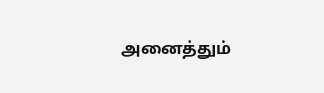அனைத்தும்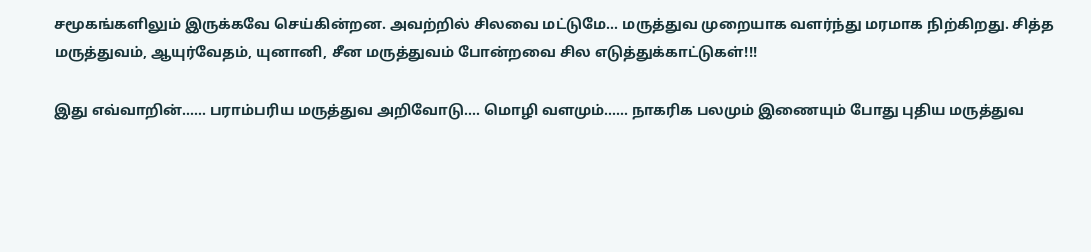சமூகங்களிலும் இருக்கவே செய்கின்றன. அவற்றில் சிலவை மட்டுமே... மருத்துவ முறையாக வளர்ந்து மரமாக நிற்கிறது. சித்த மருத்துவம், ஆயுர்வேதம், யுனானி, சீன மருத்துவம் போன்றவை சில எடுத்துக்காட்டுகள்!!!

இது எவ்வாறின்...... பராம்பரிய மருத்துவ அறிவோடு.... மொழி வளமும்...... நாகரிக பலமும் இணையும் போது புதிய மருத்துவ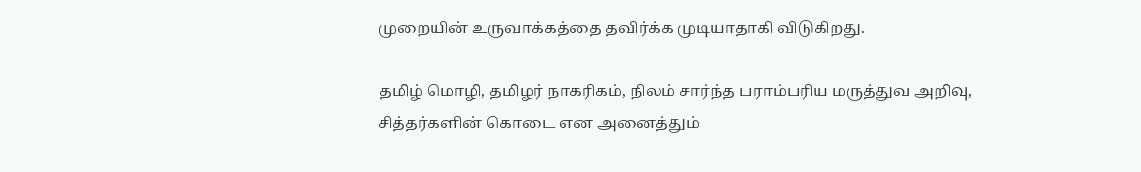முறையின் உருவாக்கத்தை தவிர்க்க முடியாதாகி விடுகிறது.

தமிழ் மொழி, தமிழர் நாகரிகம், நிலம் சார்ந்த பராம்பரிய மருத்துவ அறிவு, சித்தர்களின் கொடை என அனைத்தும்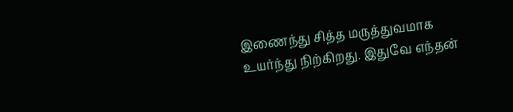இணைந்து சித்த மருத்துவமாக உயர்ந்து நிற்கிறது. இதுவே எந்தன்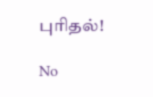புரிதல்!

No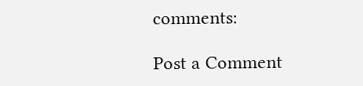comments:

Post a Comment